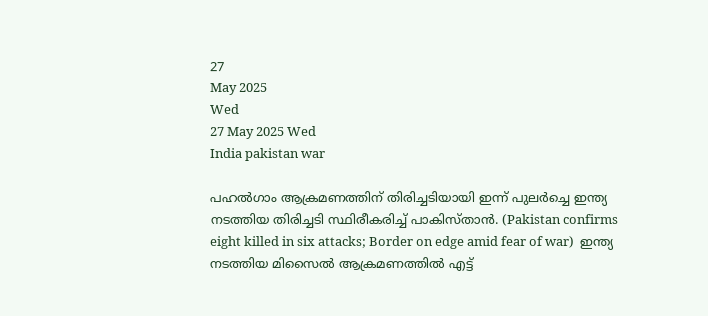27
May 2025
Wed
27 May 2025 Wed
India pakistan war

പഹല്‍ഗാം ആക്രമണത്തിന് തിരിച്ചടിയായി ഇന്ന് പുലര്‍ച്ചെ ഇന്ത്യ നടത്തിയ തിരിച്ചടി സ്ഥിരീകരിച്ച് പാകിസ്താന്‍. (Pakistan confirms eight killed in six attacks; Border on edge amid fear of war)  ഇന്ത്യ നടത്തിയ മിസൈല്‍ ആക്രമണത്തില്‍ എട്ട്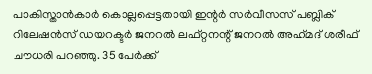പാകിസ്താന്‍കാര്‍ കൊല്ലപ്പെട്ടതായി ഇന്റര്‍ സര്‍വീസസ് പബ്ലിക് റിലേഷന്‍സ് ഡയറക്ടര്‍ ജനറല്‍ ലഫ്റ്റനന്റ് ജനറല്‍ അഹ്‌മദ് ശരീഫ് ചൗധരി പറഞ്ഞു. 35 പേര്‍ക്ക്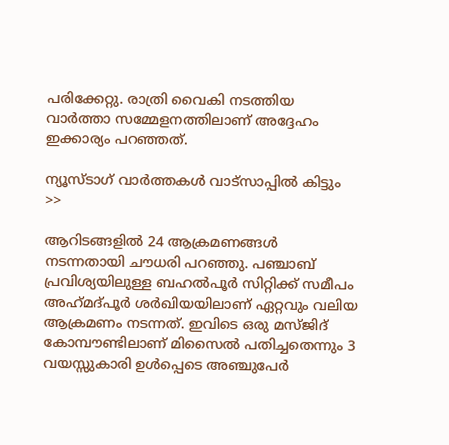പരിക്കേറ്റു. രാത്രി വൈകി നടത്തിയ വാര്‍ത്താ സമ്മേളനത്തിലാണ് അദ്ദേഹം ഇക്കാര്യം പറഞ്ഞത്.

ന്യൂസ്ടാഗ് വാര്‍ത്തകള്‍ വാട്‌സാപ്പില്‍ കിട്ടും >>

ആറിടങ്ങളില്‍ 24 ആക്രമണങ്ങള്‍ നടന്നതായി ചൗധരി പറഞ്ഞു. പഞ്ചാബ് പ്രവിശ്യയിലുള്ള ബഹല്‍പൂര്‍ സിറ്റിക്ക് സമീപം അഹ്‌മദ്പൂര്‍ ശര്‍ഖിയയിലാണ് ഏറ്റവും വലിയ ആക്രമണം നടന്നത്. ഇവിടെ ഒരു മസ്ജിദ് കോമ്പൗണ്ടിലാണ് മിസൈല്‍ പതിച്ചതെന്നും 3 വയസ്സുകാരി ഉള്‍പ്പെടെ അഞ്ചുപേര്‍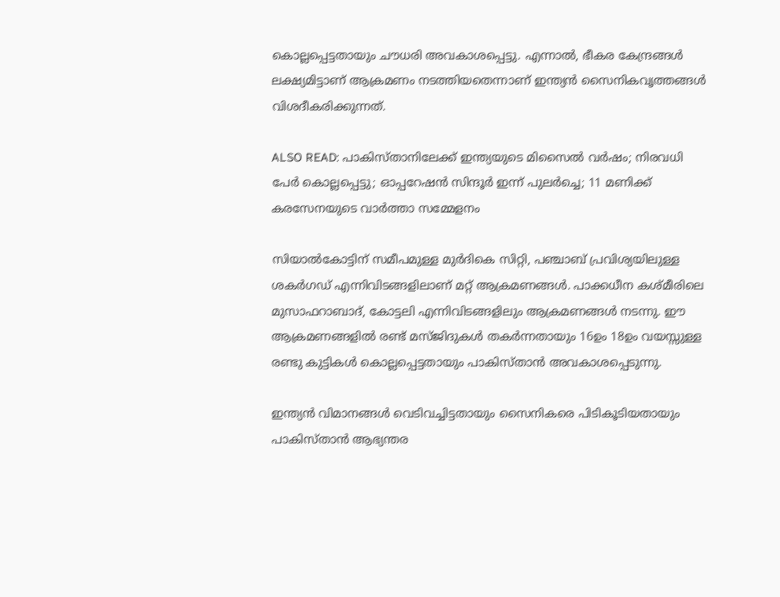കൊല്ലപ്പെട്ടതായും ചൗധരി അവകാശപ്പെട്ടു. എന്നാല്‍, ഭീകര കേന്ദ്രങ്ങള്‍ ലക്ഷ്യമിട്ടാണ് ആക്രമണം നടത്തിയതെന്നാണ് ഇന്ത്യന്‍ സൈനികവൃത്തങ്ങള്‍ വിശദീകരിക്കുന്നത്.

ALSO READ: പാകിസ്താനിലേക്ക് ഇന്ത്യയുടെ മിസൈല്‍ വര്‍ഷം; നിരവധി പേര്‍ കൊല്ലപ്പെട്ടു; ഓപ്പറേഷന്‍ സിന്ദൂര്‍ ഇന്ന് പുലര്‍ച്ചെ; 11 മണിക്ക് കരസേനയുടെ വാര്‍ത്താ സമ്മേളനം

സിയാല്‍കോട്ടിന് സമീപമുള്ള മുര്‍ദികെ സിറ്റി, പഞ്ചാബ് പ്രവിശ്യയിലുള്ള ശകര്‍ഗഡ് എന്നിവിടങ്ങളിലാണ് മറ്റ് ആക്രമണങ്ങള്‍. പാക്കധീന കശ്മീരിലെ മുസാഫറാബാദ്, കോട്ടലി എന്നിവിടങ്ങളിലും ആക്രമണങ്ങള്‍ നടന്നു. ഈ ആക്രമണങ്ങളില്‍ രണ്ട് മസ്ജിദുകള്‍ തകര്‍ന്നതായും 16ഉം 18ഉം വയസ്സുള്ള രണ്ടു കുട്ടികള്‍ കൊല്ലപ്പെട്ടതായും പാകിസ്താന്‍ അവകാശപ്പെടുന്നു.

ഇന്ത്യന്‍ വിമാനങ്ങള്‍ വെടിവച്ചിട്ടതായും സൈനികരെ പിടികൂടിയതായും പാകിസ്താന്‍ ആഭ്യന്തര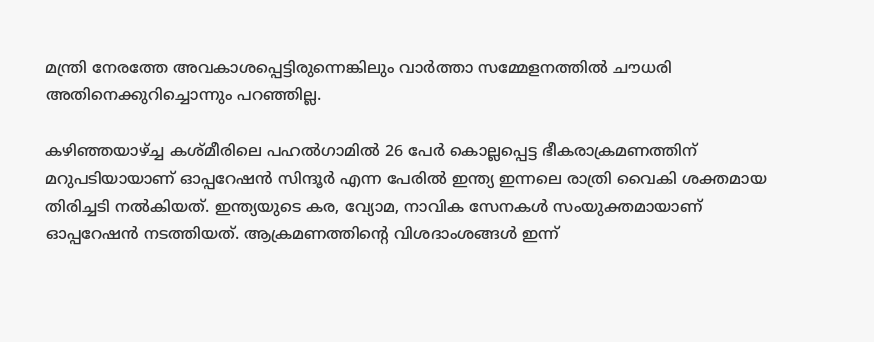മന്ത്രി നേരത്തേ അവകാശപ്പെട്ടിരുന്നെങ്കിലും വാര്‍ത്താ സമ്മേളനത്തില്‍ ചൗധരി അതിനെക്കുറിച്ചൊന്നും പറഞ്ഞില്ല.

കഴിഞ്ഞയാഴ്ച്ച കശ്മീരിലെ പഹല്‍ഗാമില്‍ 26 പേര്‍ കൊല്ലപ്പെട്ട ഭീകരാക്രമണത്തിന് മറുപടിയായാണ് ഓപ്പറേഷന്‍ സിന്ദൂര്‍ എന്ന പേരില്‍ ഇന്ത്യ ഇന്നലെ രാത്രി വൈകി ശക്തമായ തിരിച്ചടി നല്‍കിയത്. ഇന്ത്യയുടെ കര, വ്യോമ, നാവിക സേനകള്‍ സംയുക്തമായാണ് ഓപ്പറേഷന്‍ നടത്തിയത്. ആക്രമണത്തിന്റെ വിശദാംശങ്ങള്‍ ഇന്ന്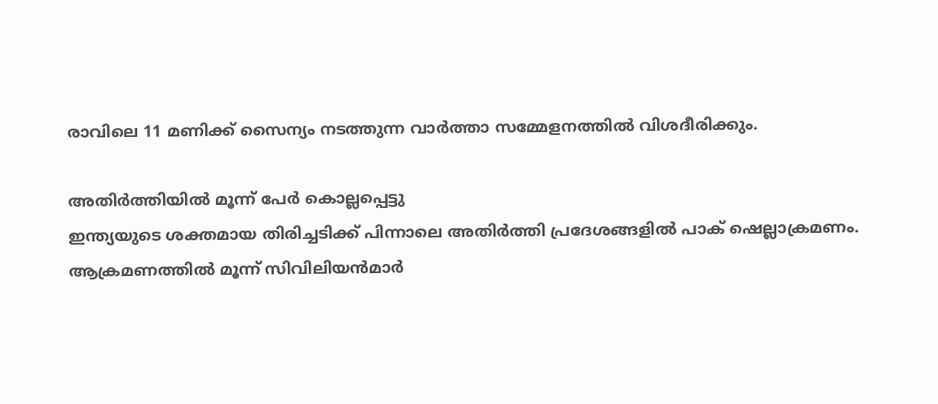രാവിലെ 11 മണിക്ക് സൈന്യം നടത്തുന്ന വാര്‍ത്താ സമ്മേളനത്തില്‍ വിശദീരിക്കും.

അതിര്‍ത്തിയില്‍ മൂന്ന് പേര്‍ കൊല്ലപ്പെട്ടു
ഇന്ത്യയുടെ ശക്തമായ തിരിച്ചടിക്ക് പിന്നാലെ അതിര്‍ത്തി പ്രദേശങ്ങളില്‍ പാക് ഷെല്ലാക്രമണം. ആക്രമണത്തില്‍ മൂന്ന് സിവിലിയന്‍മാര്‍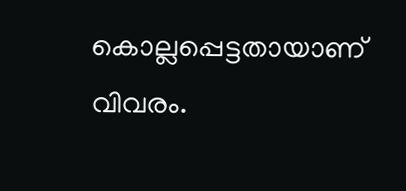കൊല്ലപ്പെട്ടതായാണ് വിവരം.